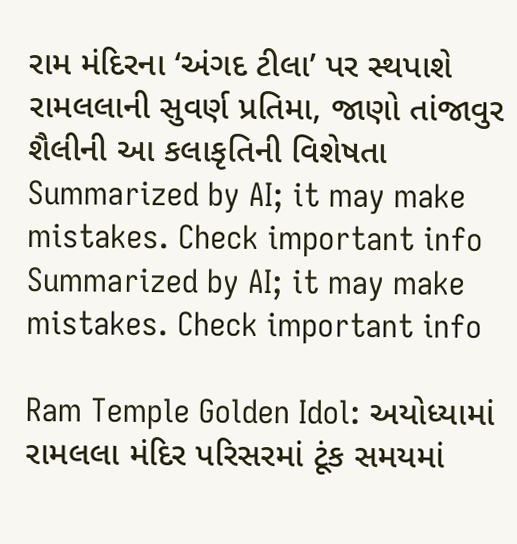રામ મંદિરના ‘અંગદ ટીલા’ પર સ્થપાશે રામલલાની સુવર્ણ પ્રતિમા, જાણો તાંજાવુર શૈલીની આ કલાકૃતિની વિશેષતા
Summarized by AI; it may make mistakes. Check important info
Summarized by AI; it may make mistakes. Check important info

Ram Temple Golden Idol: અયોધ્યામાં રામલલા મંદિર પરિસરમાં ટૂંક સમયમાં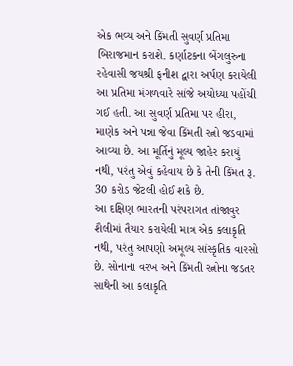એક ભવ્ય અને કિંમતી સુવર્ણ પ્રતિમા બિરાજમાન કરાશે. કર્ણાટકના બેંગલુરુના રહેવાસી જયશ્રી ફનીશ દ્વારા અર્પણ કરાયેલી આ પ્રતિમા મંગળવારે સાંજે અયોધ્યા પહોંચી ગઈ હતી. આ સુવર્ણ પ્રતિમા પર હીરા, માણેક અને પન્ના જેવા કિંમતી રત્નો જડવામાં આવ્યા છે. આ મૂર્તિનું મૂલ્ય જાહેર કરાયું નથી, પરંતુ એવું કહેવાય છે કે તેની કિંમત રૂ. 30 કરોડ જેટલી હોઈ શકે છે.
આ દક્ષિણ ભારતની પરંપરાગત તાંજાવુર શૈલીમાં તૈયાર કરાયેલી માત્ર એક કલાકૃતિ નથી, પરંતુ આપણો અમૂલ્ય સાંસ્કૃતિક વારસો છે. સોનાના વરખ અને કિંમતી રત્નોના જડતર સાથેની આ કલાકૃતિ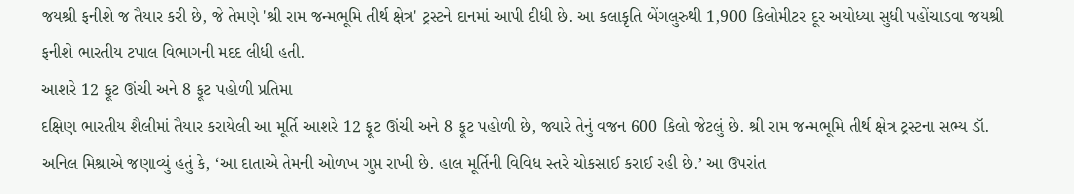જયશ્રી ફનીશે જ તૈયાર કરી છે, જે તેમણે 'શ્રી રામ જન્મભૂમિ તીર્થ ક્ષેત્ર' ટ્રસ્ટને દાનમાં આપી દીધી છે. આ કલાકૃતિ બેંગલુરુથી 1,900 કિલોમીટર દૂર અયોધ્યા સુધી પહોંચાડવા જયશ્રી ફનીશે ભારતીય ટપાલ વિભાગની મદદ લીધી હતી.
આશરે 12 ફૂટ ઊંચી અને 8 ફૂટ પહોળી પ્રતિમા
દક્ષિણ ભારતીય શૈલીમાં તૈયાર કરાયેલી આ મૂર્તિ આશરે 12 ફૂટ ઊંચી અને 8 ફૂટ પહોળી છે, જ્યારે તેનું વજન 600 કિલો જેટલું છે. શ્રી રામ જન્મભૂમિ તીર્થ ક્ષેત્ર ટ્રસ્ટના સભ્ય ડૉ. અનિલ મિશ્રાએ જણાવ્યું હતું કે, ‘આ દાતાએ તેમની ઓળખ ગુપ્ત રાખી છે. હાલ મૂર્તિની વિવિધ સ્તરે ચોકસાઈ કરાઈ રહી છે.’ આ ઉપરાંત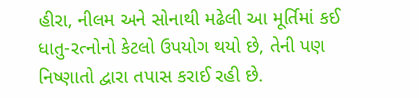હીરા, નીલમ અને સોનાથી મઢેલી આ મૂર્તિમાં કઈ ધાતુ-રત્નોનો કેટલો ઉપયોગ થયો છે, તેની પણ નિષ્ણાતો દ્વારા તપાસ કરાઈ રહી છે.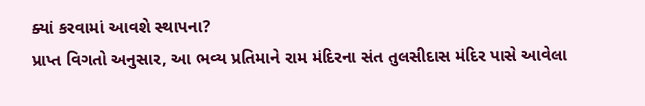ક્યાં કરવામાં આવશે સ્થાપના?
પ્રાપ્ત વિગતો અનુસાર, આ ભવ્ય પ્રતિમાને રામ મંદિરના સંત તુલસીદાસ મંદિર પાસે આવેલા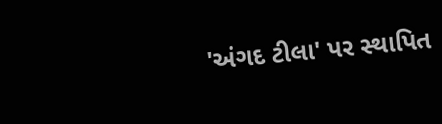'અંગદ ટીલા' પર સ્થાપિત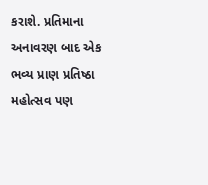કરાશે. પ્રતિમાના અનાવરણ બાદ એક ભવ્ય પ્રાણ પ્રતિષ્ઠા મહોત્સવ પણ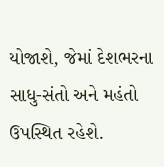યોજાશે, જેમાં દેશભરના સાધુ-સંતો અને મહંતો ઉપસ્થિત રહેશે.